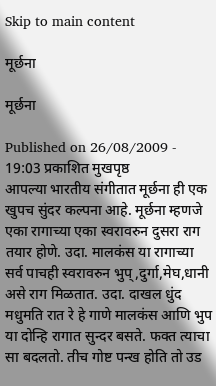Skip to main content

मूर्छना

मूर्छना

Published on 26/08/2009 - 19:03 प्रकाशित मुखपृष्ठ
आपल्या भारतीय संगीतात मूर्छना ही एक खुपच सुंदर कल्पना आहे. मूर्छना म्हणजे एका रागाच्या एका स्वरावरुन दुसरा राग तयार होणे. उदा. मालकंस या रागाच्या सर्व पाचही स्वरावरुन भुप्,दुर्गा,मेघ,धानी असे राग मिळतात. उदा. दाखल धुंद मधुमति रात रे हे गाणे मालकंस आणि भुप या दोन्हि रागात सुन्दर बसते. फक्त त्याचा सा बदलतो. तीच गोष्ट पन्ख होति तो उड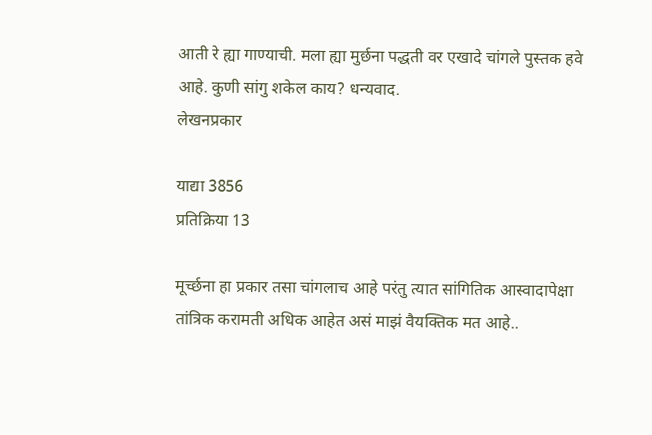आती रे ह्या गाण्याची. मला ह्या मुर्छना पद्धती वर एखादे चांगले पुस्तक हवे आहे. कुणी सांगु शकेल काय? धन्यवाद.
लेखनप्रकार

याद्या 3856
प्रतिक्रिया 13

मूर्च्छना हा प्रकार तसा चांगलाच आहे परंतु त्यात सांगितिक आस्वादापेक्षा तांत्रिक करामती अधिक आहेत असं माझं वैयक्तिक मत आहे..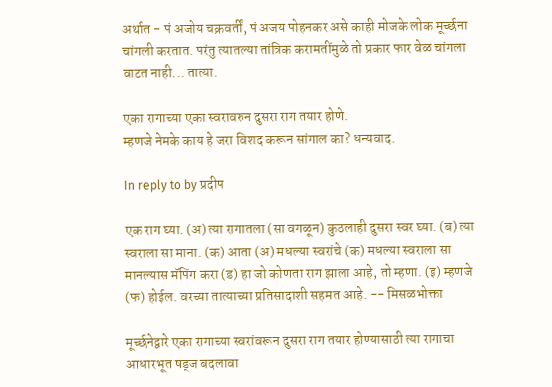अर्थात - पं अजोय चक्रवर्तीं, पं अजय पोहनकर असे काही मोजके लोक मूर्च्छना चांगली करतात. परंतु त्यातल्या तांत्रिक करामतींमुळे तो प्रकार फार वेळ चांगला वाटत नाही... तात्या.

एका रागाच्या एका स्वरावरुन दुसरा राग तयार होणे.
म्हणजे नेमके काय हे जरा विशद करून सांगाल का? धन्यवाद.

In reply to by प्रदीप

एक राग घ्या. (अ) त्या रागातला (सा वगळून) कुठलाही दुसरा स्वर घ्या. (ब) त्या स्वराला सा माना. (क) आता (अ) मधल्या स्वरांचे (क) मधल्या स्वराला सा मानल्यास मॅपिंग करा (ड) हा जो कोणता राग झाला आहे, तो म्हणा. (इ) म्हणजे (फ) होईल. वरच्या तात्याच्या प्रतिसादाशी सहमत आहे. -- मिसळभोक्ता

मूर्च्छनेद्वारे एका रागाच्या स्वरांवरून दुसरा राग तयार होण्यासाठी त्या रागाचा आधारभूत षड्ज बदलावा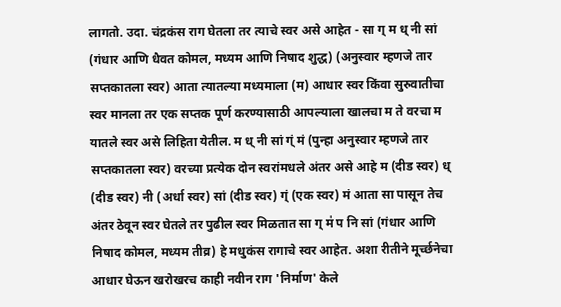लागतो. उदा. चंद्रकंस राग घेतला तर त्याचे स्वर असे आहेत - सा ग् म ध् नी सां (गंधार आणि धैवत कोमल, मध्यम आणि निषाद शुद्ध) (अनुस्वार म्हणजे तार सप्तकातला स्वर) आता त्यातल्या मध्यमाला (म) आधार स्वर किंवा सुरुवातीचा स्वर मानला तर एक सप्तक पूर्ण करण्यासाठी आपल्याला खालचा म ते वरचा म यातले स्वर असे लिहिता येतील. म ध् नी सां ग्ं मं (पुन्हा अनुस्वार म्हणजे तार सप्तकातला स्वर) वरच्या प्रत्येक दोन स्वरांमधले अंतर असे आहे म (दीड स्वर) ध् (दीड स्वर) नी (अर्धा स्वर) सां (दीड स्वर) ग्ं (एक स्वर) मं आता सा पासून तेच अंतर ठेवून स्वर घेतले तर पुढील स्वर मिळतात सा ग् म॑ प नि सां (गंधार आणि निषाद कोमल, मध्यम तीव्र) हे मधुकंस रागाचे स्वर आहेत. अशा रीतीने मूर्च्छनेचा आधार घेऊन खरोखरच काही नवीन राग 'निर्माण' केले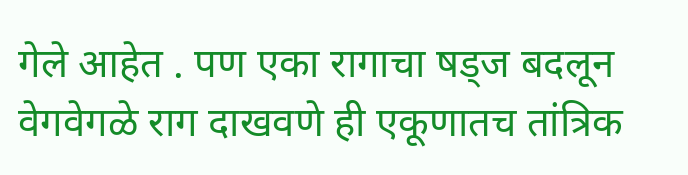गेले आहेत . पण एका रागाचा षड्ज बदलून वेगवेगळे राग दाखवणे ही एकूणातच तांत्रिक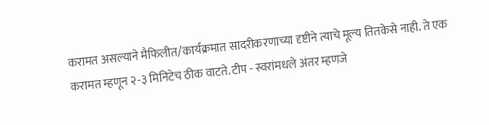करामत असल्याने मैफिलीत/कार्यक्रमात सादरीकरणाच्या दृष्टीने त्याचे मूल्य तितकेसे नाही. ते एक करामत म्हणून २-३ मिनिटेच ठीक वाटते. टीप - स्वरांमधले अंतर म्हणजे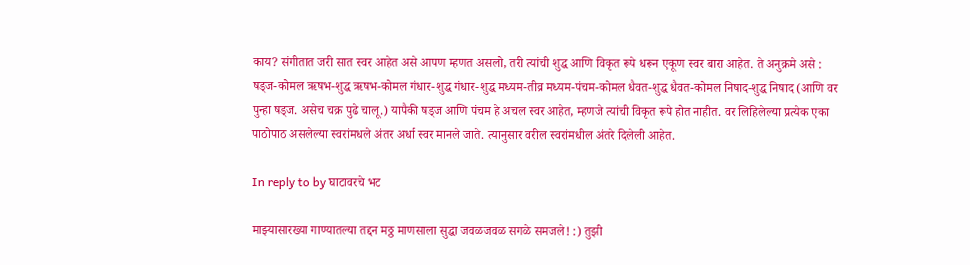काय? संगीतात जरी सात स्वर आहेत असे आपण म्हणत असलो, तरी त्यांची शुद्ध आणि विकृत रूपे धरून एकूण स्वर बारा आहेत. ते अनुक्रमे असे : षड्ज-कोमल ऋषभ-शुद्ध ऋषभ-कोमल गंधार-शुद्ध गंधार-शुद्ध मध्यम-तीव्र मध्यम-पंचम-कोमल धैवत-शुद्ध धैवत-कोमल निषाद-शुद्ध निषाद (आणि वर पुन्हा षड्ज. असेच चक्र पुढे चालू.) यापैकी षड्ज आणि पंचम हे अचल स्वर आहेत, म्हणजे त्यांची विकृत रूपे होत नाहीत. वर लिहिलेल्या प्रत्येक एका पाठोपाठ असलेल्या स्वरांमधले अंतर अर्धा स्वर मानले जाते. त्यानुसार वरील स्वरांमधील अंतरे दिलेली आहेत.

In reply to by घाटावरचे भट

माझ्यासारख्या गाण्यातल्या तद्दन मठ्ठ माणसाला सुद्धा जवळजवळ सगळे समजले! :) तुझी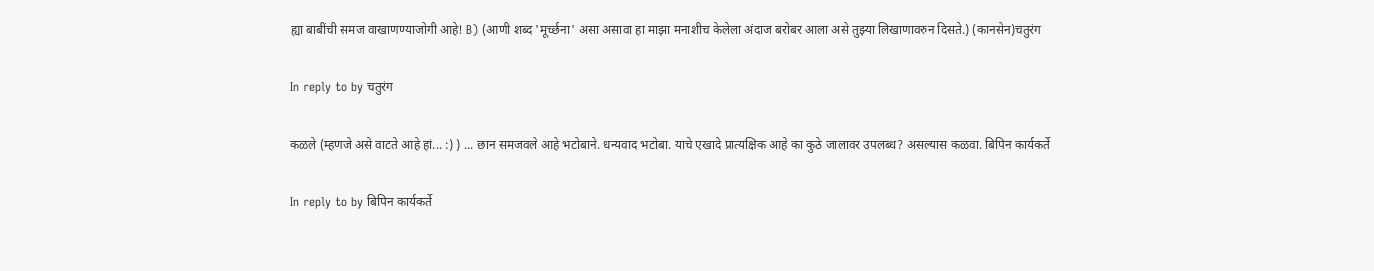ह्या बाबींची समज वाखाणण्याजोगी आहे! B) (आणी शब्द 'मूर्च्छना' असा असावा हा माझा मनाशीच केलेला अंदाज बरोबर आला असे तुझ्या लिखाणावरुन दिसते.) (कानसेन)चतुरंग

In reply to by चतुरंग

कळले (म्हणजे असे वाटते आहे हां... :) ) ... छान समजवले आहे भटोबाने. धन्यवाद भटोबा. याचे एखादे प्रात्यक्षिक आहे का कुठे जालावर उपलब्ध? असल्यास कळवा. बिपिन कार्यकर्ते

In reply to by बिपिन कार्यकर्ते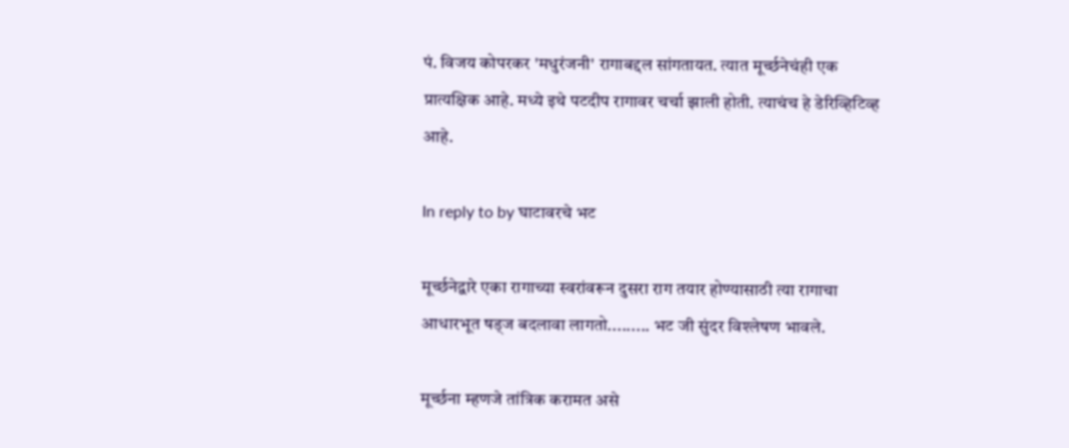पं. विजय कोपरकर 'मधुरंजनी' रागाबद्दल सांगतायत. त्यात मूर्च्छनेचंही एक प्रात्यक्षिक आहे. मध्ये इथे पटदीप रागावर चर्चा झाली होती. त्याचंच हे डेरिव्हिटिव्ह आहे.

In reply to by घाटावरचे भट

मूर्च्छनेद्वारे एका रागाच्या स्वरांवरून दुसरा राग तयार होण्यासाठी त्या रागाचा आधारभूत षड्ज बदलावा लागतो......... भट जी सुंदर विश्‍लेषण भावले.

मूर्च्छना म्हणजे तांत्रिक करामत असे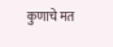कुणाचे मत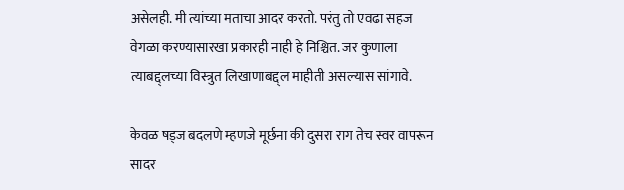असेलही. मी त्यांच्या मताचा आदर करतो. परंतु तो एवढा सहज वेगळा करण्यासारखा प्रकारही नाही हे निश्चित. जर कुणाला त्याबद्द्लच्या विस्त्रुत लिखाणाबद्द्ल माहीती असल्यास सांगावे.

केवळ षड्ज बदलणे म्हणजे मूर्छना की दुसरा राग तेच स्वर वापरून सादर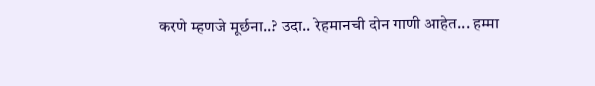करणे म्हणजे मूर्छना..? उदा.. रेहमानची दोन गाणी आहेत... हम्मा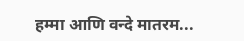हम्मा आणि वन्दे मातरम...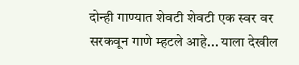दोन्ही गाण्यात शेवटी शेवटी एक स्वर वर सरकवून गाणे म्हटले आहे... याला देखील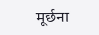मूर्छना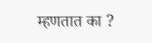म्हणतात का ?